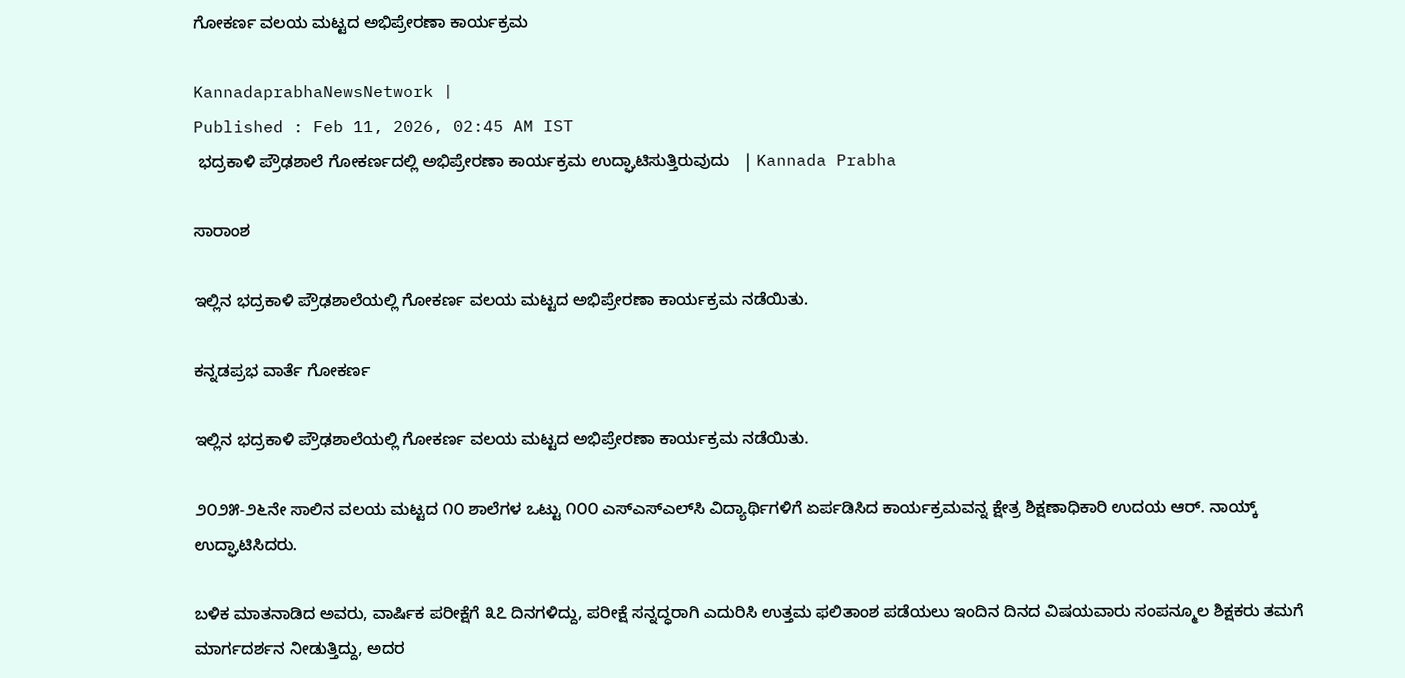ಗೋಕರ್ಣ ವಲಯ ಮಟ್ಟದ ಅಭಿಪ್ರೇರಣಾ ಕಾರ್ಯಕ್ರಮ

KannadaprabhaNewsNetwork |
Published : Feb 11, 2026, 02:45 AM IST
 ಭದ್ರಕಾಳಿ ಪ್ರೌಢಶಾಲೆ ಗೋಕರ್ಣದಲ್ಲಿ ಅಭಿಪ್ರೇರಣಾ ಕಾರ್ಯಕ್ರಮ ಉದ್ಘಾಟಿಸುತ್ತಿರುವುದು   | Kannada Prabha

ಸಾರಾಂಶ

ಇಲ್ಲಿನ ಭದ್ರಕಾಳಿ ಪ್ರೌಢಶಾಲೆಯಲ್ಲಿ ಗೋಕರ್ಣ ವಲಯ ಮಟ್ಟದ ಅಭಿಪ್ರೇರಣಾ ಕಾರ್ಯಕ್ರಮ ನಡೆಯಿತು.

ಕನ್ನಡಪ್ರಭ ವಾರ್ತೆ ಗೋಕರ್ಣ

ಇಲ್ಲಿನ ಭದ್ರಕಾಳಿ ಪ್ರೌಢಶಾಲೆಯಲ್ಲಿ ಗೋಕರ್ಣ ವಲಯ ಮಟ್ಟದ ಅಭಿಪ್ರೇರಣಾ ಕಾರ್ಯಕ್ರಮ ನಡೆಯಿತು.

೨೦೨೫-೨೬ನೇ ಸಾಲಿನ ವಲಯ ಮಟ್ಟದ ೧೦ ಶಾಲೆಗಳ ಒಟ್ಟು ೧೦೦ ಎಸ್ಎಸ್ಎಲ್‌ಸಿ ವಿದ್ಯಾರ್ಥಿಗಳಿಗೆ ಏರ್ಪಡಿಸಿದ ಕಾರ್ಯಕ್ರಮವನ್ನ ಕ್ಷೇತ್ರ ಶಿಕ್ಷಣಾಧಿಕಾರಿ ಉದಯ ಆರ್. ನಾಯ್ಕ್ ಉದ್ಘಾಟಿಸಿದರು.

ಬಳಿಕ ಮಾತನಾಡಿದ ಅವರು, ವಾರ್ಷಿಕ ಪರೀಕ್ಷೆಗೆ ೩೭ ದಿನಗಳಿದ್ದು, ಪರೀಕ್ಷೆ ಸನ್ನದ್ಧರಾಗಿ ಎದುರಿಸಿ ಉತ್ತಮ ಫಲಿತಾಂಶ ಪಡೆಯಲು ಇಂದಿನ ದಿನದ ವಿಷಯವಾರು ಸಂಪನ್ಮೂಲ ಶಿಕ್ಷಕರು ತಮಗೆ ಮಾರ್ಗದರ್ಶನ ನೀಡುತ್ತಿದ್ದು, ಅದರ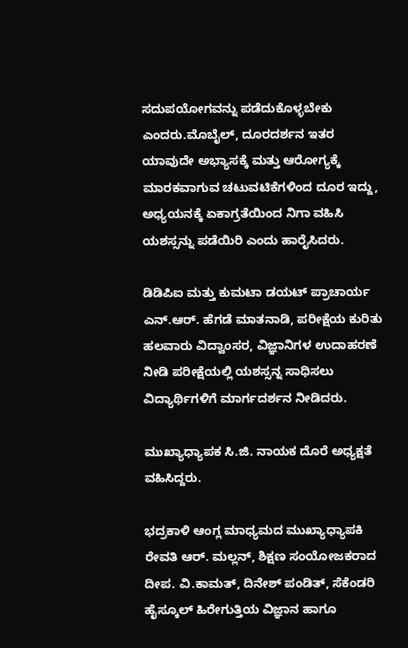ಸದುಪಯೋಗವನ್ನು ಪಡೆದುಕೊಳ್ಳಬೇಕು ಎಂದರು.ಮೊಬೈಲ್, ದೂರದರ್ಶನ ಇತರ ಯಾವುದೇ ಅಭ್ಯಾಸಕ್ಕೆ ಮತ್ತು ಆರೋಗ್ಯಕ್ಕೆ ಮಾರಕವಾಗುವ ಚಟುವಟಿಕೆಗಳಿಂದ ದೂರ ಇದ್ದು, ಅಧ್ಯಯನಕ್ಕೆ ಏಕಾಗ್ರತೆಯಿಂದ ನಿಗಾ ವಹಿಸಿ ಯಶಸ್ಸನ್ನು ಪಡೆಯಿರಿ ಎಂದು ಹಾರೈಸಿದರು.

ಡಿಡಿಪಿಐ ಮತ್ತು ಕುಮಟಾ ಡಯಟ್ ಪ್ರಾಚಾರ್ಯ ಎನ್.ಆರ್. ಹೆಗಡೆ ಮಾತನಾಡಿ, ಪರೀಕ್ಷೆಯ ಕುರಿತು ಹಲವಾರು ವಿದ್ವಾಂಸರ, ವಿಜ್ಞಾನಿಗಳ ಉದಾಹರಣೆ ನೀಡಿ ಪರೀಕ್ಷೆಯಲ್ಲಿ ಯಶಸ್ಸನ್ನ ಸಾಧಿಸಲು ವಿದ್ಯಾರ್ಥಿಗಳಿಗೆ ಮಾರ್ಗದರ್ಶನ ನೀಡಿದರು.

ಮುಖ್ಯಾಧ್ಯಾಪಕ ಸಿ.ಜಿ. ನಾಯಕ ದೊರೆ ಅಧ್ಯಕ್ಷತೆ ವಹಿಸಿದ್ದರು.

ಭದ್ರಕಾಳಿ ಆಂಗ್ಲ ಮಾಧ್ಯಮದ ಮುಖ್ಯಾಧ್ಯಾಪಕಿ ರೇವತಿ ಆರ್. ಮಲ್ಲನ್, ಶಿಕ್ಷಣ ಸಂಯೋಜಕರಾದ ದೀಪ. ವಿ.ಕಾಮತ್, ದಿನೇಶ್ ಪಂಡಿತ್, ಸೆಕೆಂಡರಿ ಹೈಸ್ಕೂಲ್ ಹಿರೇಗುತ್ತಿಯ ವಿಜ್ಞಾನ ಹಾಗೂ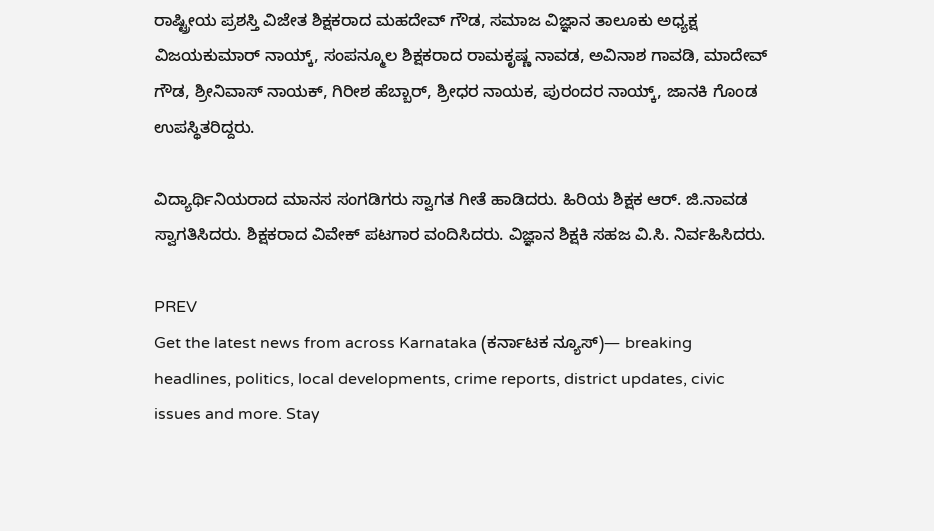ರಾಷ್ಟ್ರೀಯ ಪ್ರಶಸ್ತಿ ವಿಜೇತ ಶಿಕ್ಷಕರಾದ ಮಹದೇವ್ ಗೌಡ, ಸಮಾಜ ವಿಜ್ಞಾನ ತಾಲೂಕು ಅಧ್ಯಕ್ಷ ವಿಜಯಕುಮಾರ್ ನಾಯ್ಕ್, ಸಂಪನ್ಮೂಲ ಶಿಕ್ಷಕರಾದ ರಾಮಕೃಷ್ಣ ನಾವಡ, ಅವಿನಾಶ ಗಾವಡಿ, ಮಾದೇವ್ ಗೌಡ, ಶ್ರೀನಿವಾಸ್ ನಾಯಕ್, ಗಿರೀಶ ಹೆಬ್ಬಾರ್, ಶ್ರೀಧರ ನಾಯಕ, ಪುರಂದರ ನಾಯ್ಕ್, ಜಾನಕಿ ಗೊಂಡ ಉಪಸ್ಥಿತರಿದ್ದರು.

ವಿದ್ಯಾರ್ಥಿನಿಯರಾದ ಮಾನಸ ಸಂಗಡಿಗರು ಸ್ವಾಗತ ಗೀತೆ ಹಾಡಿದರು. ಹಿರಿಯ ಶಿಕ್ಷಕ ಆರ್. ಜಿ.ನಾವಡ ಸ್ವಾಗತಿಸಿದರು. ಶಿಕ್ಷಕರಾದ ವಿವೇಕ್ ಪಟಗಾರ ವಂದಿಸಿದರು. ವಿಜ್ಞಾನ ಶಿಕ್ಷಕಿ ಸಹಜ ವಿ.ಸಿ. ನಿರ್ವಹಿಸಿದರು.

PREV
Get the latest news from across Karnataka (ಕರ್ನಾಟಕ ನ್ಯೂಸ್)— breaking headlines, politics, local developments, crime reports, district updates, civic issues and more. Stay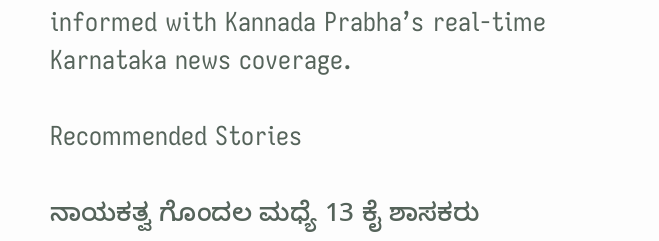informed with Kannada Prabha’s real‑time Karnataka news coverage.

Recommended Stories

ನಾಯಕತ್ವ ಗೊಂದಲ ಮಧ್ಯೆ 13 ಕೈ ಶಾಸಕರು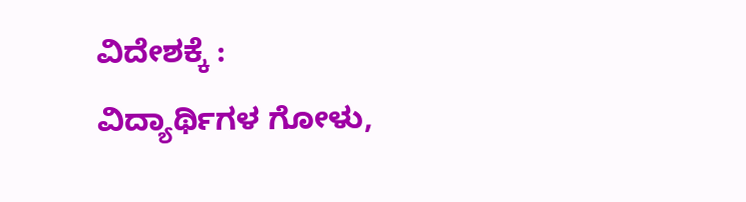ವಿದೇಶಕ್ಕೆ :
ವಿದ್ಯಾರ್ಥಿಗಳ ಗೋಳು,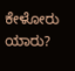ಕೇಳೋರು ಯಾರು?